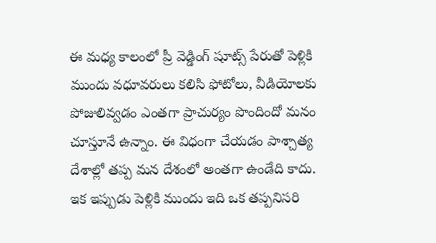ఈ మధ్య కాలంలో ప్రీ వెడ్డింగ్ షూట్స్ పేరుతో పెళ్లికి ముందు వధూవరులు కలిసి ఫోటోలు, వీడియోలకు పోజులివ్వడం ఎంతగా ప్రాచుర్యం పొందిందో మనం చూస్తూనే ఉన్నాం. ఈ విధంగా చేయడం పాశ్చాత్య దేశాల్లో తప్ప మన దేశంలో అంతగా ఉండేది కాదు. ఇక ఇప్పుడు పెళ్లికి ముందు ఇది ఒక తప్పనిసరి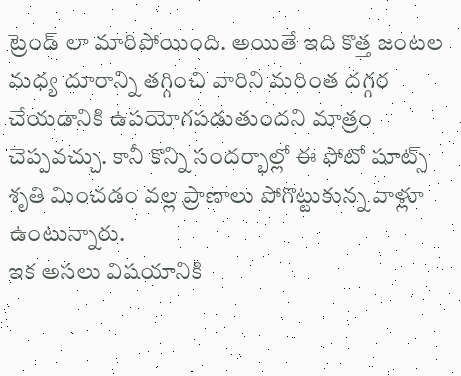ట్రెండ్ లా మారిపోయింది. అయితే ఇది కొత్త జంటల మధ్య దూరాన్ని తగ్గించి వారిని మరింత దగ్గర చేయడానికి ఉపయోగపడుతుందని మాత్రం చెప్పవచ్చు. కానీ కొన్ని సందర్భాల్లో ఈ ఫోటో షూట్స్ శృతి మించడం వల్ల ప్రాణాలు పోగొట్టుకున్న వాళ్లూ ఉంటున్నారు.
ఇక అసలు విషయానికి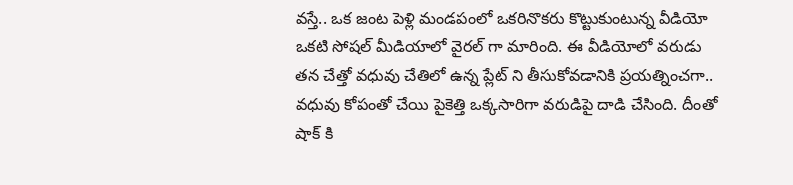వస్తే.. ఒక జంట పెళ్లి మండపంలో ఒకరినొకరు కొట్టుకుంటున్న వీడియో ఒకటి సోషల్ మీడియాలో వైరల్ గా మారింది. ఈ వీడియోలో వరుడు తన చేత్తో వధువు చేతిలో ఉన్న ప్లేట్ ని తీసుకోవడానికి ప్రయత్నించగా.. వధువు కోపంతో చేయి పైకెత్తి ఒక్కసారిగా వరుడిపై దాడి చేసింది. దీంతో షాక్ కి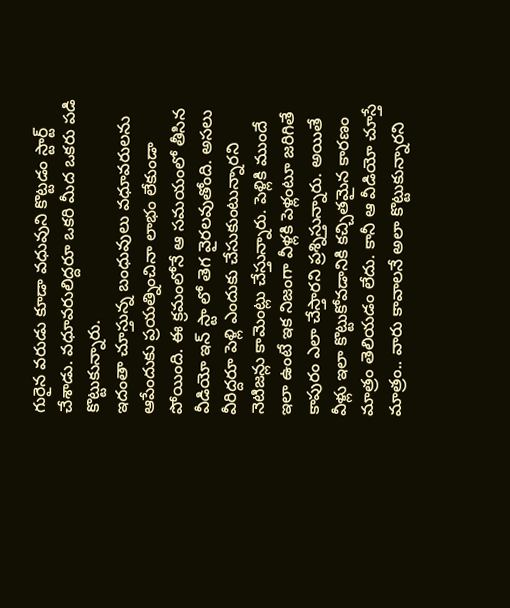గురైన వరుడు కూడా వధువుని కొట్టడం స్టార్ట్ చేశాడు. వధూవరులిద్దరూ ఒకరి మీద ఒకరు పడి కొట్టుకున్నారు.
ఇదంతా చూస్తున్న బంధువులు వధూవరులను ఆపేందుకు ప్రయత్నించినా లాభం లేకుండా పోయింది. ఈ క్రమంలోనే ఆ సమయంలో తీసిన వీడియో ఇన్ స్టా లో తెగ వైరలవుతోంది. అసలు వీరిద్దరూ పెళ్లి ఎందుకు చేసుకుంటున్నారని నెటిజన్లు కామెంట్లు చేస్తున్నారు. పెళ్లికి ముందే ఇలా ఉంటే ఇక నిజంగా వీళ్లకి పెళ్లంటూ జరిగితే కాపురం ఎలా చేస్తారని ప్రశ్నిస్తున్నారు. అయితే వీళ్లు ఇలా కొట్టుకోవడానికి కచ్చితమైన కారణం మాత్రం తెలియడం లేదు. కానీ ఆ వీడియో చూస్తే మాత్రం.. వారు కావాలనే అలా కొట్టుకున్నారని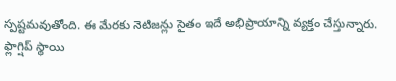స్పష్టమవుతోంది. ఈ మేరకు నెటిజన్లు సైతం ఇదే అభిప్రాయాన్ని వ్యక్తం చేస్తున్నారు.
ఫ్లాగ్షిప్ స్థాయి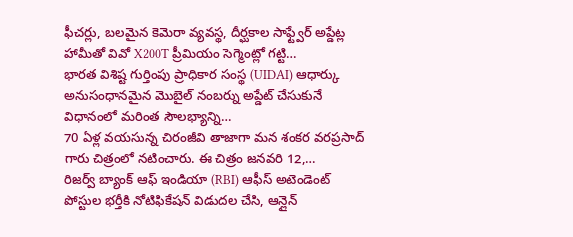ఫీచర్లు, బలమైన కెమెరా వ్యవస్థ, దీర్ఘకాల సాఫ్ట్వేర్ అప్డేట్ల హామీతో వివో X200T ప్రీమియం సెగ్మెంట్లో గట్టి…
భారత విశిష్ట గుర్తింపు ప్రాధికార సంస్థ (UIDAI) ఆధార్కు అనుసంధానమైన మొబైల్ నంబర్ను అప్డేట్ చేసుకునే విధానంలో మరింత సౌలభ్యాన్ని…
70 ఏళ్ల వయసున్న చిరంజీవి తాజాగా మన శంకర వరప్రసాద్ గారు చిత్రంలో నటించారు. ఈ చిత్రం జనవరి 12,…
రిజర్వ్ బ్యాంక్ ఆఫ్ ఇండియా (RBI) ఆఫీస్ అటెండెంట్ పోస్టుల భర్తీకి నోటిఫికేషన్ విడుదల చేసి, ఆన్లైన్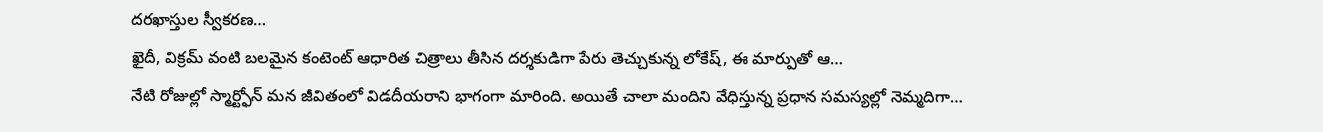దరఖాస్తుల స్వీకరణ…
ఖైదీ, విక్రమ్ వంటి బలమైన కంటెంట్ ఆధారిత చిత్రాలు తీసిన దర్శకుడిగా పేరు తెచ్చుకున్న లోకేష్, ఈ మార్పుతో ఆ…
నేటి రోజుల్లో స్మార్ట్ఫోన్ మన జీవితంలో విడదీయరాని భాగంగా మారింది. అయితే చాలా మందిని వేధిస్తున్న ప్రధాన సమస్యల్లో నెమ్మదిగా…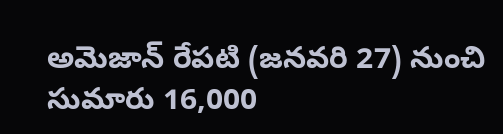అమెజాన్ రేపటి (జనవరి 27) నుంచి సుమారు 16,000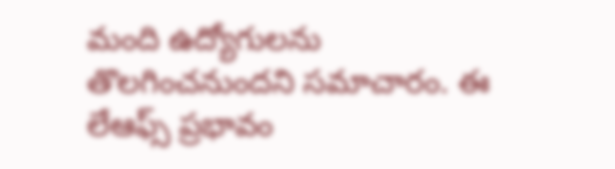మంది ఉద్యోగులను తొలగించనుందని సమాచారం. ఈ లేఆఫ్స్ ప్రభావం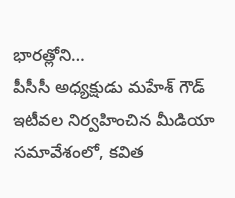భారత్లోని…
పీసీసీ అధ్యక్షుడు మహేశ్ గౌడ్ ఇటీవల నిర్వహించిన మీడియా సమావేశంలో, కవిత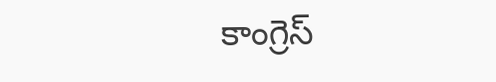కాంగ్రెస్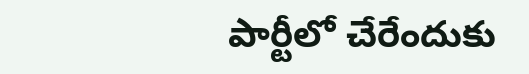పార్టీలో చేరేందుకు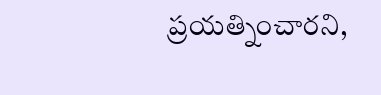ప్రయత్నించారని,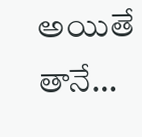అయితే తానే…